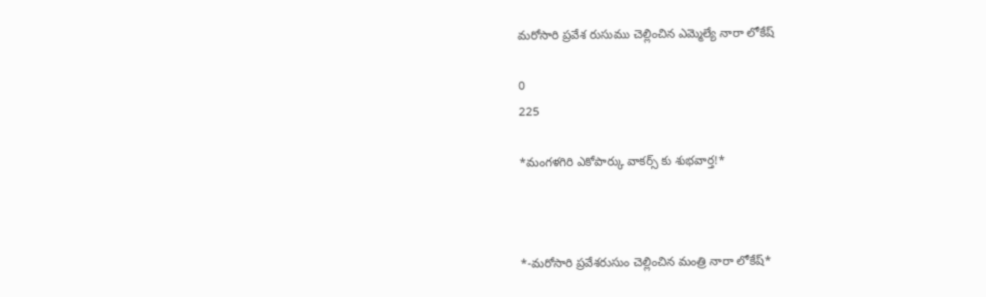మరోసారి ప్రవేశ రుసుము చెల్లించిన ఎమ్మెల్యే నారా లోకేష్

0
225

*మంగళగిరి ఎకోపార్కు వాకర్స్ కు శుభవార్త!*



*-మరోసారి ప్రవేశరుసుం చెల్లించిన మంత్రి నారా లోకేష్*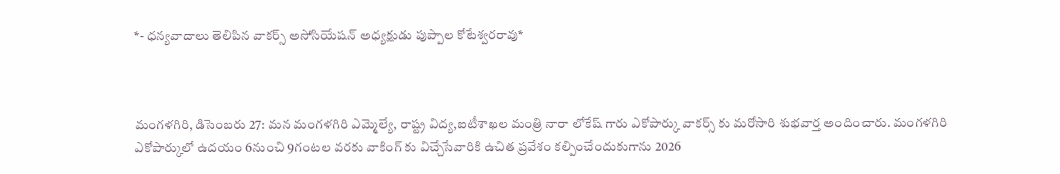*- ధన్యవాదాలు తెలిపిన వాకర్స్ అసోసియేషన్ అధ్యక్షుడు పుప్పాల కోటేశ్వరరావు*



మంగళగిరి, డిసెంబరు 27: మన మంగళగిరి ఎమ్మెల్యే, రాష్ట్ర విద్య,ఐటీశాఖల మంత్రి నారా లోకేష్ గారు ఎకోపార్కు వాకర్స్ కు మరోసారి శుభవార్త అందించారు. మంగళగిరి ఎకోపార్కులో ఉదయం 6నుంచి 9గంటల వరకు వాకింగ్ కు విచ్చేసేవారికి ఉచిత ప్రవేశం కల్పించేందుకుగాను 2026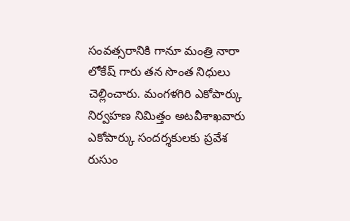సంవత్సరానికి గానూ మంత్రి నారా లోకేష్ గారు తన సొంత నిధులు చెల్లించారు. మంగళగిరి ఎకోపార్కు నిర్వహణ నిమిత్తం అటవీశాఖవారు ఎకోపార్కు సందర్శకులకు ప్రవేశ రుసుం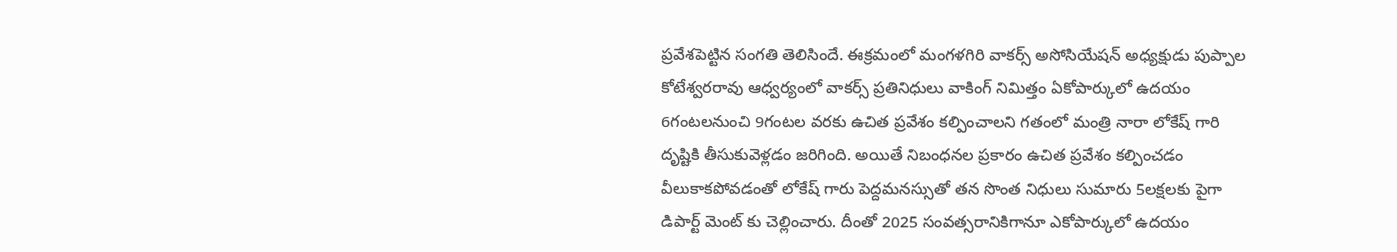ప్రవేశపెట్టిన సంగతి తెలిసిందే. ఈక్రమంలో మంగళగిరి వాకర్స్ అసోసియేషన్ అధ్యక్షుడు పుప్పాల కోటేశ్వరరావు ఆధ్వర్యంలో వాకర్స్ ప్రతినిధులు వాకింగ్ నిమిత్తం ఏకోపార్కులో ఉదయం 6గంటలనుంచి 9గంటల వరకు ఉచిత ప్రవేశం కల్పించాలని గతంలో మంత్రి నారా లోకేష్ గారి దృష్టికి తీసుకువెళ్లడం జరిగింది. అయితే నిబంధనల ప్రకారం ఉచిత ప్రవేశం కల్పించడం వీలుకాకపోవడంతో లోకేష్ గారు పెద్దమనస్సుతో తన సొంత నిధులు సుమారు 5లక్షలకు పైగా డిపార్ట్ మెంట్ కు చెల్లించారు. దీంతో 2025 సంవత్సరానికిగానూ ఎకోపార్కులో ఉదయం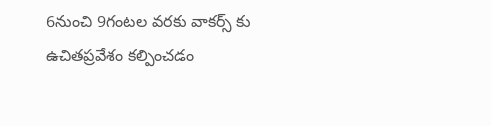6నుంచి 9గంటల వరకు వాకర్స్ కు ఉచితప్రవేశం కల్పించడం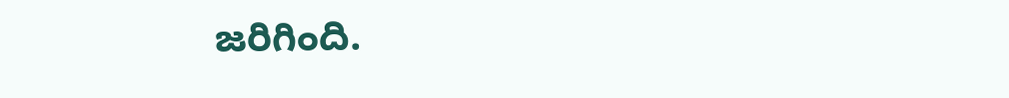జరిగింది.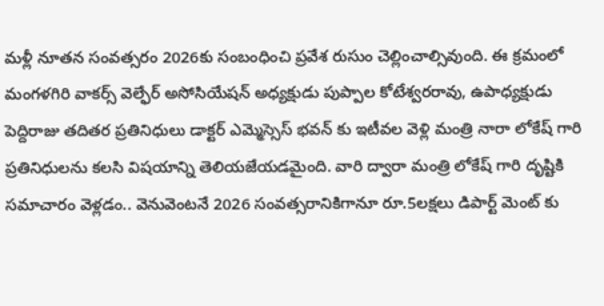మళ్లీ నూతన సంవత్సరం 2026కు సంబంధించి ప్రవేశ రుసుం చెల్లించాల్సివుంది. ఈ క్రమంలో మంగళగిరి వాకర్స్ వెల్ఫేర్ అసోసియేషన్ అధ్యక్షుడు పుప్పాల కోటేశ్వరరావు, ఉపాధ్యక్షుడు పెద్దిరాజు తదితర ప్రతినిధులు డాక్టర్ ఎమ్మెస్సెస్ భవన్ కు ఇటీవల వెళ్లి మంత్రి నారా లోకేష్ గారి ప్రతినిధులను కలసి విషయాన్ని తెలియజేయడమైంది. వారి ద్వారా మంత్రి లోకేష్ గారి దృష్టికి సమాచారం వెళ్లడం.. వెనువెంటనే 2026 సంవత్సరానికిగానూ రూ.5లక్షలు డిపార్ట్ మెంట్ కు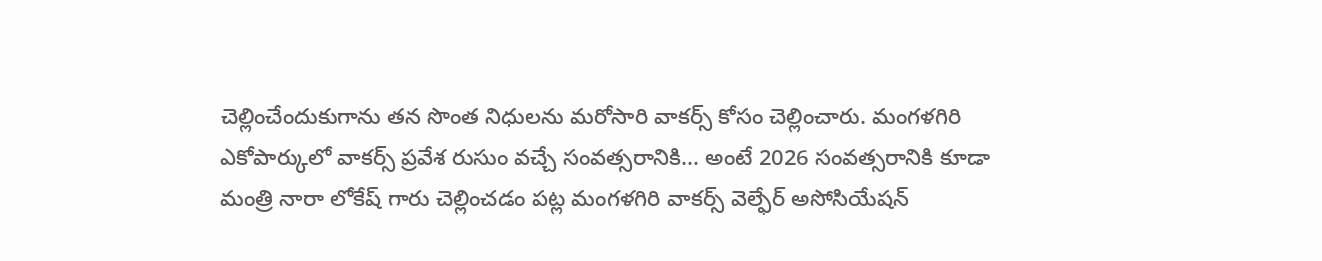చెల్లించేందుకుగాను తన సొంత నిధులను మరోసారి వాకర్స్ కోసం చెల్లించారు. మంగళగిరి ఎకోపార్కులో వాకర్స్ ప్రవేశ రుసుం వచ్చే సంవత్సరానికి... అంటే 2026 సంవత్సరానికి కూడా మంత్రి నారా లోకేష్ గారు చెల్లించడం పట్ల మంగళగిరి వాకర్స్ వెల్ఫేర్ అసోసియేషన్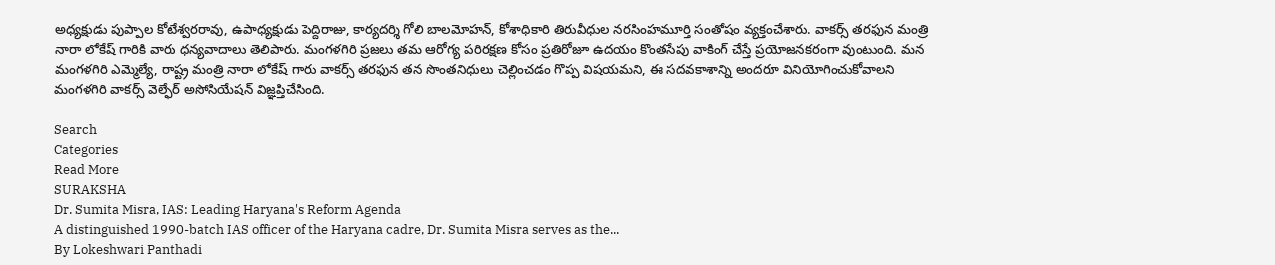అధ్యక్షుడు పుప్పాల కోటేశ్వరరావు, ఉపాధ్యక్షుడు పెద్దిరాజు, కార్యదర్శి గోలి బాలమోహన్, కోశాధికారి తిరువీధుల నరసింహమూర్తి సంతోషం వ్యక్తంచేశారు. వాకర్స్ తరఫున మంత్రి నారా లోకేష్ గారికి వారు ధన్యవాదాలు తెలిపారు. మంగళగిరి ప్రజలు తమ ఆరోగ్య పరిరక్షణ కోసం ప్రతిరోజూ ఉదయం కొంతసేపు వాకింగ్ చేస్తే ప్రయోజనకరంగా వుంటుంది. మన మంగళగిరి ఎమ్మెల్యే, రాష్ట్ర మంత్రి నారా లోకేష్ గారు వాకర్స్ తరఫున తన సొంతనిధులు చెల్లించడం గొప్ప విషయమని, ఈ సదవకాశాన్ని అందరూ వినియోగించుకోవాలని మంగళగిరి వాకర్స్ వెల్ఫేర్ అసోసియేషన్ విజ్ఞప్తిచేసింది.

Search
Categories
Read More
SURAKSHA
Dr. Sumita Misra, IAS: Leading Haryana's Reform Agenda
A distinguished 1990-batch IAS officer of the Haryana cadre, Dr. Sumita Misra serves as the...
By Lokeshwari Panthadi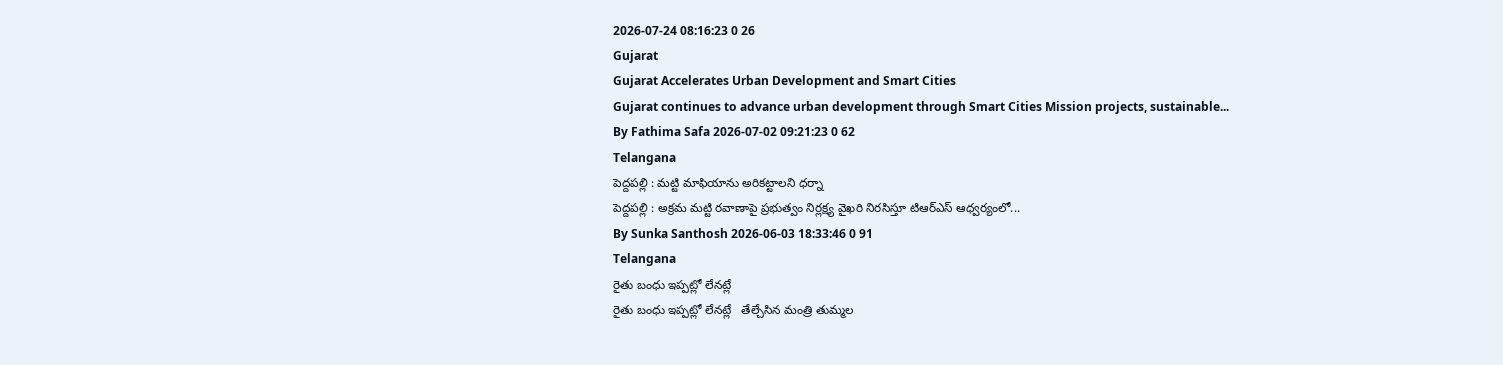2026-07-24 08:16:23 0 26
Gujarat
Gujarat Accelerates Urban Development and Smart Cities
Gujarat continues to advance urban development through Smart Cities Mission projects, sustainable...
By Fathima Safa 2026-07-02 09:21:23 0 62
Telangana
పెద్దపల్లి : మట్టి మాఫియాను అరికట్టాలని ధర్నా
పెద్దపల్లి : అక్రమ మట్టి రవాణాపై ప్రభుత్వం నిర్లక్ష్య వైఖరి నిరసిస్తూ టిఆర్ఎస్ ఆధ్వర్యంలో...
By Sunka Santhosh 2026-06-03 18:33:46 0 91
Telangana
రైతు బంధు ఇప్పట్లో లేనట్లే
రైతు బంధు ఇప్పట్లో లేనట్లే   తేల్చేసిన మంత్రి తుమ్మల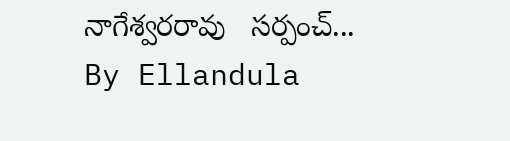నాగేశ్వరరావు   సర్పంచ్...
By Ellandula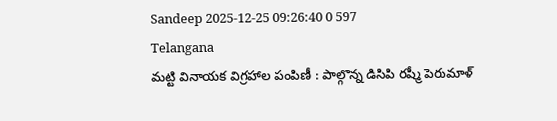Sandeep 2025-12-25 09:26:40 0 597
Telangana
మట్టి వినాయక విగ్రహాల పంపిణీ : పాల్గొన్న డిసిపి రష్మీ పెరుమాళ్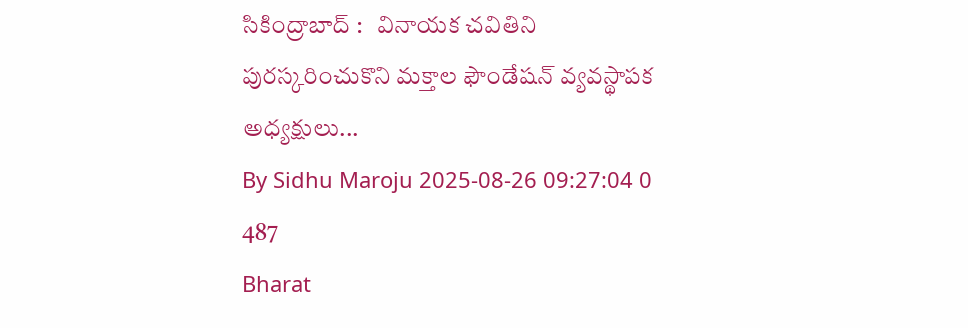సికింద్రాబాద్ :   వినాయక చవితిని పురస్కరించుకొని మక్తాల ఫౌండేషన్ వ్యవస్థాపక అధ్యక్షులు...
By Sidhu Maroju 2025-08-26 09:27:04 0 487
Bharat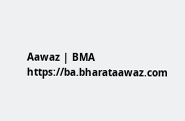Aawaz | BMA https://ba.bharataawaz.com